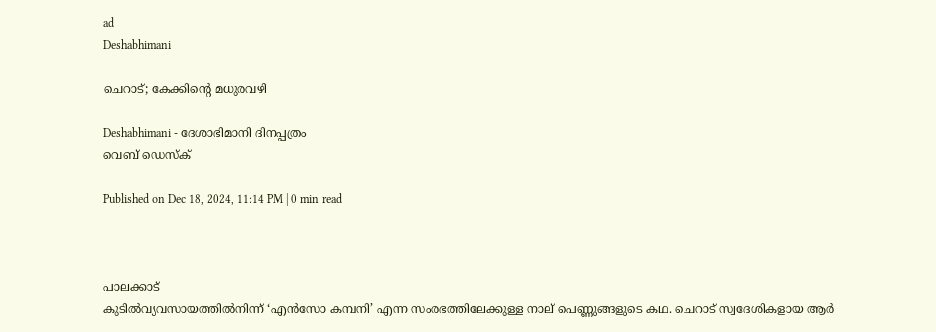ad
Deshabhimani

ചെറാട്‌; കേക്കിന്റെ മധുരവഴി

Deshabhimani - ദേശാഭിമാനി ദിനപ്പത്രം
വെബ് ഡെസ്ക്

Published on Dec 18, 2024, 11:14 PM | 0 min read



പാലക്കാട്‌
കുടിൽവ്യവസായത്തിൽനിന്ന്‌ ‘എൻസോ കമ്പനി’ എന്ന സംരഭത്തിലേക്കുള്ള നാല്‌ പെണ്ണുങ്ങളുടെ കഥ. ചെറാട്‌ സ്വദേശികളായ ആർ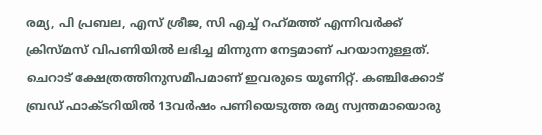രമ്യ, പി പ്രബല, എസ്‌ ശ്രീജ, സി എച്ച്‌ റഹ്‌മത്ത്‌ എന്നിവർക്ക്‌ ക്രിസ്‌മസ്‌ വിപണിയിൽ ലഭിച്ച മിന്നുന്ന നേട്ടമാണ്‌ പറയാനുള്ളത്‌. ചെറാട്‌ ക്ഷേത്രത്തിനുസമീപമാണ്‌ ഇവരുടെ യൂണിറ്റ്‌. കഞ്ചിക്കോട്‌ ബ്രഡ്‌ ഫാക്‌ടറിയിൽ 13വർഷം പണിയെടുത്ത രമ്യ സ്വന്തമായൊരു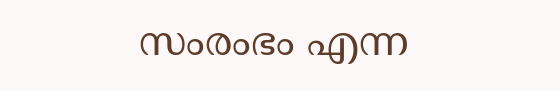സംരംഭം എന്ന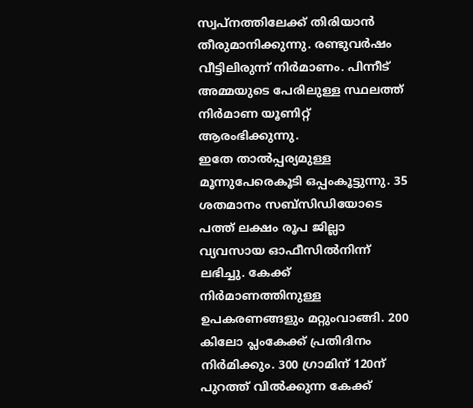സ്വപ്നത്തിലേക്ക്‌ തിരിയാൻ തീരുമാനിക്കുന്നു. രണ്ടുവർഷം വീട്ടിലിരുന്ന്‌ നിർമാണം. പിന്നീട്‌ അമ്മയുടെ പേരിലുള്ള സ്ഥലത്ത്‌ നിർമാണ യൂണിറ്റ്‌ ആരംഭിക്കുന്നു.
ഇതേ താൽപ്പര്യമുള്ള മൂന്നുപേരെകൂടി ഒപ്പംകൂട്ടുന്നു. 35 ശതമാനം സബ്‌സിഡിയോടെ പത്ത്‌ ലക്ഷം രൂപ ജില്ലാ വ്യവസായ ഓഫീസിൽനിന്ന്‌ ലഭിച്ചു. കേക്ക്‌ നിർമാണത്തിനുള്ള ഉപകരണങ്ങളും മറ്റുംവാങ്ങി. 200 കിലോ പ്ലംകേക്ക്‌ പ്രതിദിനം നിർമിക്കും. 300 ഗ്രാമിന്‌ 120ന്‌ പുറത്ത്‌ വിൽക്കുന്ന കേക്ക്‌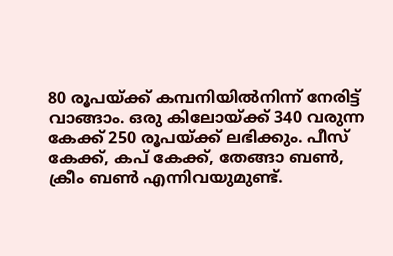80 രൂപയ്‌ക്ക്‌ കമ്പനിയിൽനിന്ന്‌ നേരിട്ട്‌ വാങ്ങാം. ഒരു കിലോയ്‌ക്ക്‌ 340 വരുന്ന കേക്ക്‌ 250 രൂപയ്‌ക്ക്‌ ലഭിക്കും. പീസ്‌ കേക്ക്‌, കപ്‌ കേക്ക്‌, തേങ്ങാ ബൺ, ക്രീം ബൺ എന്നിവയുമുണ്ട്‌.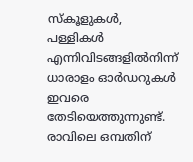സ്‌കൂളുകൾ, പള്ളികൾ എന്നിവിടങ്ങളിൽനിന്ന്‌ ധാരാളം ഓർഡറുകൾ ഇവരെ തേടിയെത്തുന്നുണ്ട്‌. രാവിലെ ഒമ്പതിന്‌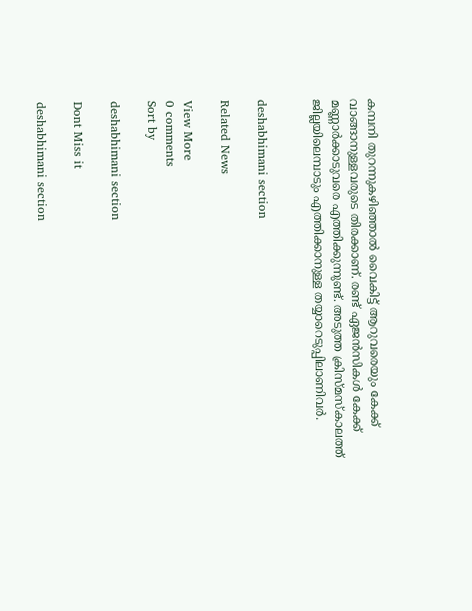കമ്പനി തുറന്നുകഴിഞ്ഞാൽ വൈകിട്ട്‌ ആറുവരെയും കേക്ക്‌ വാങ്ങാനുള്ളവരുടെ തിരക്കാണ്‌. രണ്ട്‌ ഏജൻസികൾ കേക്ക്‌ മണ്ണാർക്കാടുവരെ എത്തിക്കുന്നുണ്ട്‌. അടുത്ത ക്രിസ്‌മസ്‌കാലത്ത്‌ ജില്ലയിലെമ്പാടും എത്തിക്കാനുള്ള തയ്യാറെടുപ്പിലാണിവർ.


deshabhimani section

Related News

View More
0 comments
Sort by

deshabhimani section

Dont Miss it

deshabhimani section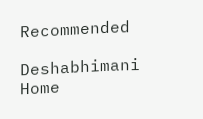Recommended

Deshabhimani
Home